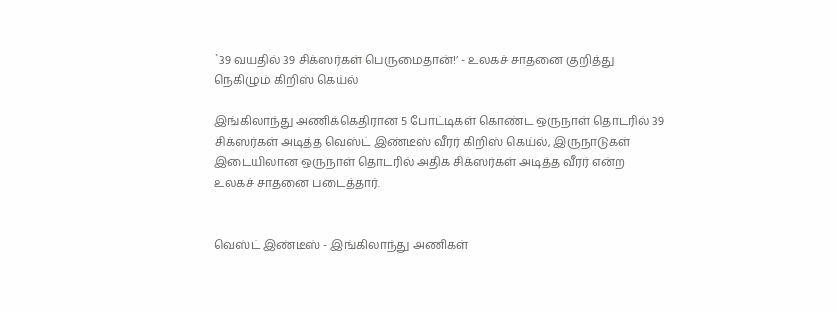`39 வயதில் 39 சிக்ஸர்கள் பெருமைதான்!’ - உலகச் சாதனை குறித்து நெகிழும் கிறிஸ் கெய்ல்

இங்கிலாந்து அணிக்கெதிரான 5 போட்டிகள் கொண்ட ஒருநாள் தொடரில் 39 சிக்ஸர்கள் அடித்த வெஸ்ட் இண்டீஸ் வீரர் கிறிஸ் கெய்ல், இருநாடுகள் இடையிலான ஒருநாள் தொடரில் அதிக சிக்ஸர்கள் அடித்த வீரர் என்ற உலகச் சாதனை படைத்தார்.


வெஸ்ட் இண்டீஸ் - இங்கிலாந்து அணிகள்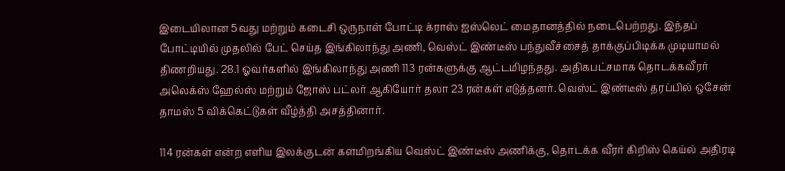இடையிலான 5வது மற்றும் கடைசி ஒருநாள் போட்டி க்ராஸ் ஐஸ்லெட் மைதானத்தில் நடைபெற்றது. இந்தப் போட்டியில் முதலில் பேட் செய்த இங்கிலாந்து அணி, வெஸ்ட் இண்டீஸ் பந்துவீச்சைத் தாக்குப்பிடிக்க முடியாமல் திணறியது. 28.1 ஓவர்களில் இங்கிலாந்து அணி 113 ரன்களுக்கு ஆட்டமிழந்தது. அதிகபட்சமாக தொடக்கவீரர் அலெக்ஸ் ஹேல்ஸ் மற்றும் ஜோஸ் பட்லர் ஆகியோர் தலா 23 ரன்கள் எடுத்தனர். வெஸ்ட் இண்டீஸ் தரப்பில் ஒசேன் தாமஸ் 5 விக்கெட்டுகள் வீழ்த்தி அசத்தினார்.

114 ரன்கள் என்ற எளிய இலக்குடன் களமிறங்கிய வெஸ்ட் இண்டீஸ் அணிக்கு, தொடக்க வீரர் கிறிஸ் கெய்ல் அதிரடி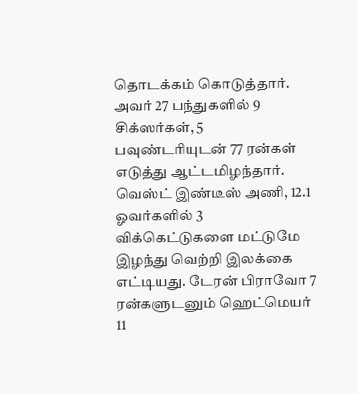தொடக்கம் கொடுத்தார். அவர் 27 பந்துகளில் 9 சிக்ஸர்கள், 5 பவுண்டரியுடன் 77 ரன்கள் எடுத்து ஆட்டமிழந்தார். வெஸ்ட் இண்டீஸ் அணி, 12.1 ஓவர்களில் 3 விக்கெட்டுகளை மட்டுமே இழந்து வெற்றி இலக்கை எட்டியது. டேரன் பிராவோ 7 ரன்களுடனும் ஹெட்மெயர் 11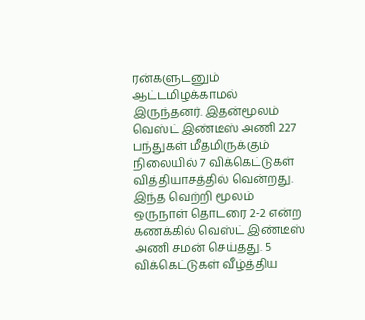ரன்களுடனும் ஆட்டமிழக்காமல் இருந்தனர். இதன்மூலம் வெஸ்ட் இண்டீஸ் அணி 227 பந்துகள் மீதமிருக்கும் நிலையில் 7 விக்கெட்டுகள் வித்தியாசத்தில் வென்றது. இந்த வெற்றி மூலம் ஒருநாள் தொடரை 2-2 என்ற கணக்கில் வெஸ்ட் இண்டீஸ் அணி சமன் செய்தது. 5 விக்கெட்டுகள் வீழ்த்திய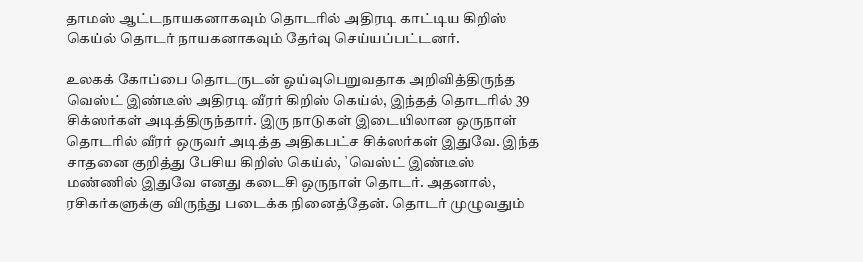தாமஸ் ஆட்டநாயகனாகவும் தொடரில் அதிரடி காட்டிய கிறிஸ் கெய்ல் தொடர் நாயகனாகவும் தேர்வு செய்யப்பட்டனர்.

உலகக் கோப்பை தொடருடன் ஓய்வுபெறுவதாக அறிவித்திருந்த வெஸ்ட் இண்டீஸ் அதிரடி வீரர் கிறிஸ் கெய்ல், இந்தத் தொடரில் 39 சிக்ஸர்கள் அடித்திருந்தார். இரு நாடுகள் இடையிலான ஒருநாள் தொடரில் வீரர் ஒருவர் அடித்த அதிகபட்ச சிக்ஸர்கள் இதுவே. இந்த சாதனை குறித்து பேசிய கிறிஸ் கெய்ல், `வெஸ்ட் இண்டீஸ் மண்ணில் இதுவே எனது கடைசி ஒருநாள் தொடர். அதனால், ரசிகர்களுக்கு விருந்து படைக்க நினைத்தேன். தொடர் முழுவதும்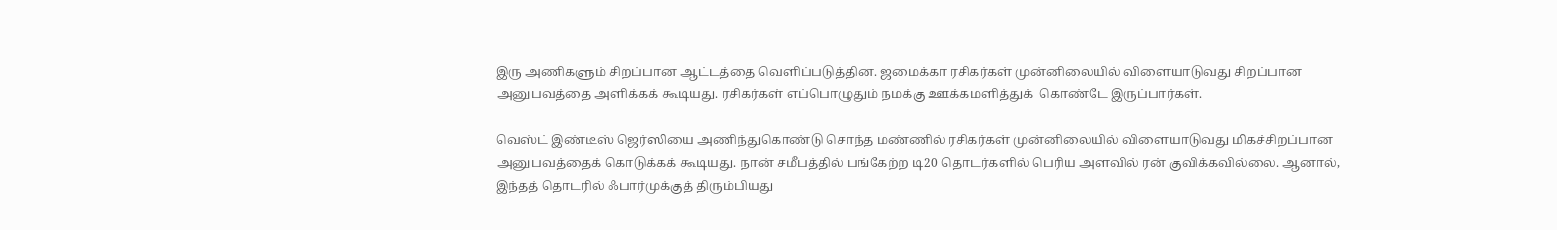இரு அணிகளும் சிறப்பான ஆட்டத்தை வெளிப்படுத்தின. ஜமைக்கா ரசிகர்கள் முன்னிலையில் விளையாடுவது சிறப்பான அனுபவத்தை அளிக்கக் கூடியது. ரசிகர்கள் எப்பொழுதும் நமக்கு ஊக்கமளித்துக்  கொண்டே இருப்பார்கள்.

வெஸ்ட் இண்டீஸ் ஜெர்ஸியை அணிந்துகொண்டு சொந்த மண்ணில் ரசிகர்கள் முன்னிலையில் விளையாடுவது மிகச்சிறப்பான அனுபவத்தைக் கொடுக்கக் கூடியது. நான் சமீபத்தில் பங்கேற்ற டி20 தொடர்களில் பெரிய அளவில் ரன் குவிக்கவில்லை. ஆனால், இந்தத் தொடரில் ஃபார்முக்குத் திரும்பியது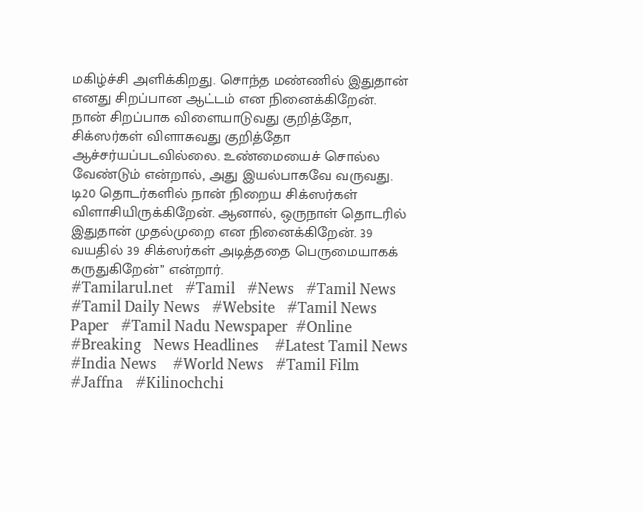மகிழ்ச்சி அளிக்கிறது. சொந்த மண்ணில் இதுதான் எனது சிறப்பான ஆட்டம் என நினைக்கிறேன்.
நான் சிறப்பாக விளையாடுவது குறித்தோ, சிக்ஸர்கள் விளாசுவது குறித்தோ ஆச்சர்யப்படவில்லை. உண்மையைச் சொல்ல வேண்டும் என்றால், அது இயல்பாகவே வருவது. டி20 தொடர்களில் நான் நிறைய சிக்ஸர்கள் விளாசியிருக்கிறேன். ஆனால், ஒருநாள் தொடரில் இதுதான் முதல்முறை என நினைக்கிறேன். 39 வயதில் 39 சிக்ஸர்கள் அடித்ததை பெருமையாகக் கருதுகிறேன்’’ என்றார்.
#Tamilarul.net   #Tamil   #News   #Tamil News   #Tamil Daily News   #Website   #Tamil News Paper   #Tamil Nadu Newspaper  #Online   #Breaking   News Headlines    #Latest Tamil News   #India News    #World News   #Tamil Film   #Jaffna   #Kilinochchi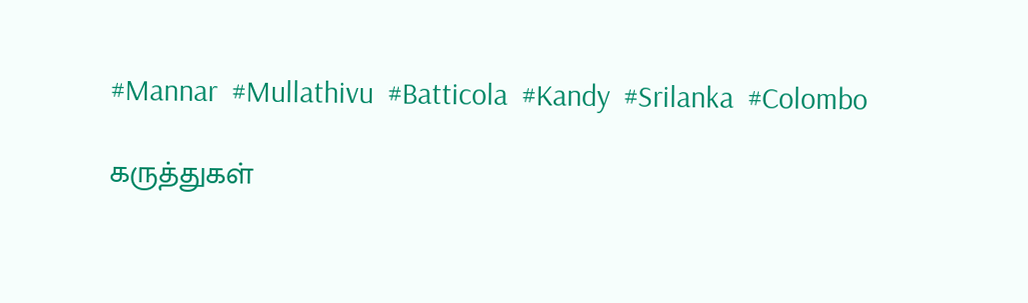#Mannar  #Mullathivu  #Batticola  #Kandy  #Srilanka  #Colombo

கருத்துகள்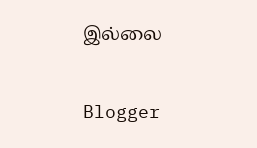இல்லை

Blogger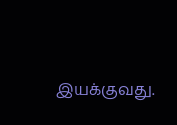இயக்குவது.